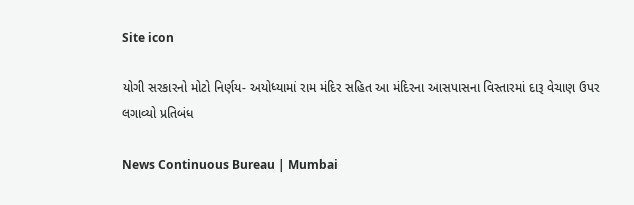Site icon

યોગી સરકારનો મોટો નિર્ણય- અયોધ્યામાં રામ મંદિર સહિત આ મંદિરના આસપાસના વિસ્તારમાં દારૂ વેચાણ ઉપર લગાવ્યો પ્રતિબંધ

News Continuous Bureau | Mumbai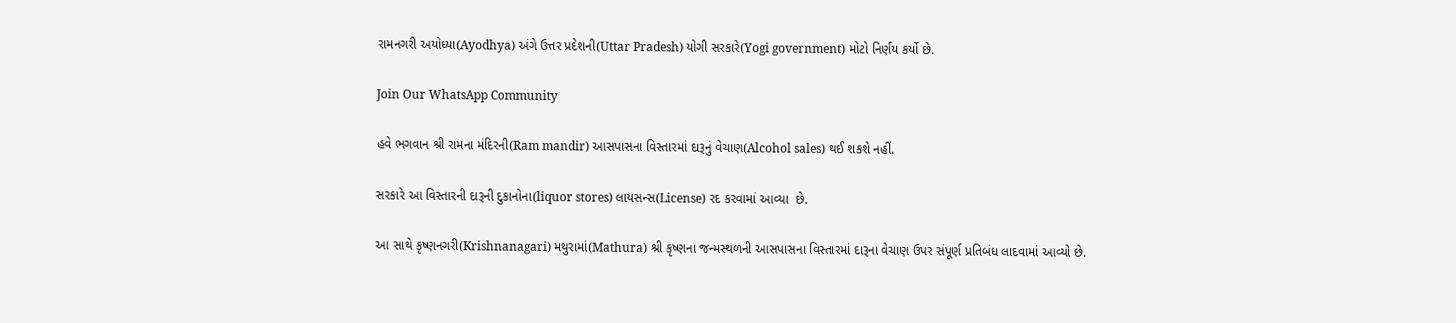રામનગરી અયોધ્યા(Ayodhya) અંગે ઉત્તર પ્રદેશની(Uttar Pradesh) યોગી સરકારે(Yogi government) મોટો નિર્ણય કર્યો છે.

Join Our WhatsApp Community

હવે ભગવાન શ્રી રામના મંદિરની(Ram mandir) આસપાસના વિસ્તારમાં દારૂનું વેચાણ(Alcohol sales) થઈ શકશે નહીં.

સરકારે આ વિસ્તારની દારૂની દુકાનોના(liquor stores) લાયસન્સ(License) રદ કરવામાં આવ્યા  છે.

આ સાથે કૃષ્ણનગરી(Krishnanagari) મથુરામાં(Mathura) શ્રી કૃષ્ણના જન્મસ્થળની આસપાસના વિસ્તારમાં દારૂના વેચાણ ઉપર સંપૂર્ણ પ્રતિબંધ લાદવામાં આવ્યો છે.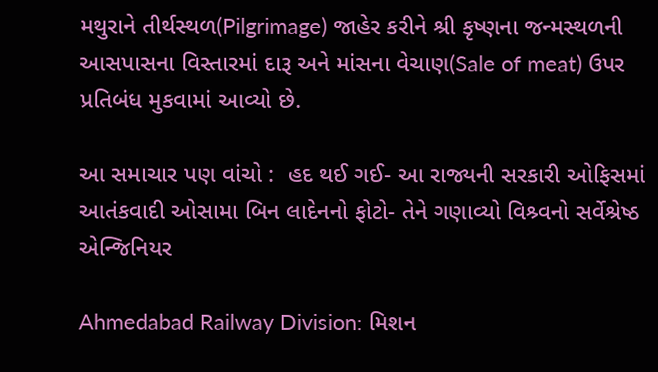મથુરાને તીર્થસ્થળ(Pilgrimage) જાહેર કરીને શ્રી કૃષ્ણના જન્મસ્થળની આસપાસના વિસ્તારમાં દારૂ અને માંસના વેચાણ(Sale of meat) ઉપર પ્રતિબંધ મુકવામાં આવ્યો છે.

આ સમાચાર પણ વાંચો :  હદ થઈ ગઈ- આ રાજ્યની સરકારી ઓફિસમાં આતંકવાદી ઓસામા બિન લાદેનનો ફોટો- તેને ગણાવ્યો વિશ્ર્વનો સર્વેશ્રેષ્ઠ એન્જિનિયર

Ahmedabad Railway Division: મિશન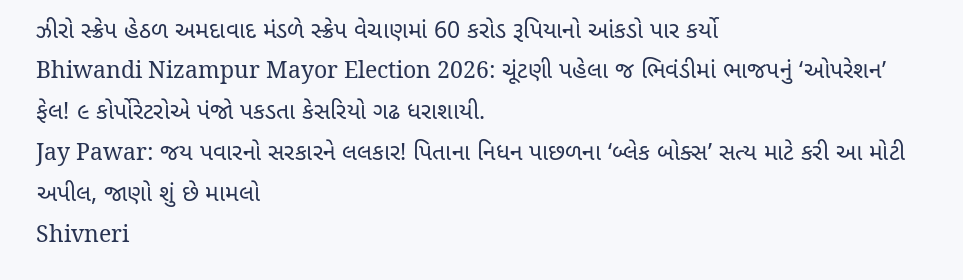ઝીરો સ્ક્રેપ હેઠળ અમદાવાદ મંડળે સ્ક્રેપ વેચાણમાં 60 કરોડ રૂપિયાનો આંકડો પાર કર્યો
Bhiwandi Nizampur Mayor Election 2026: ચૂંટણી પહેલા જ ભિવંડીમાં ભાજપનું ‘ઓપરેશન’ ફેલ! ૯ કોર્પોરેટરોએ પંજો પકડતા કેસરિયો ગઢ ધરાશાયી.
Jay Pawar: જય પવારનો સરકારને લલકાર! પિતાના નિધન પાછળના ‘બ્લેક બોક્સ’ સત્ય માટે કરી આ મોટી અપીલ, જાણો શું છે મામલો
Shivneri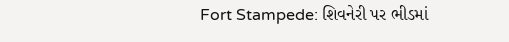Fort Stampede: શિવનેરી પર ભીડમાં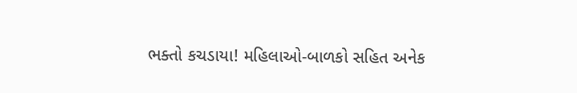ભક્તો કચડાયા! મહિલાઓ-બાળકો સહિત અનેક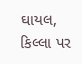ઘાયલ, કિલ્લા પર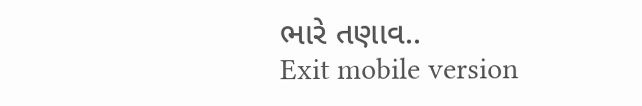ભારે તણાવ..
Exit mobile version